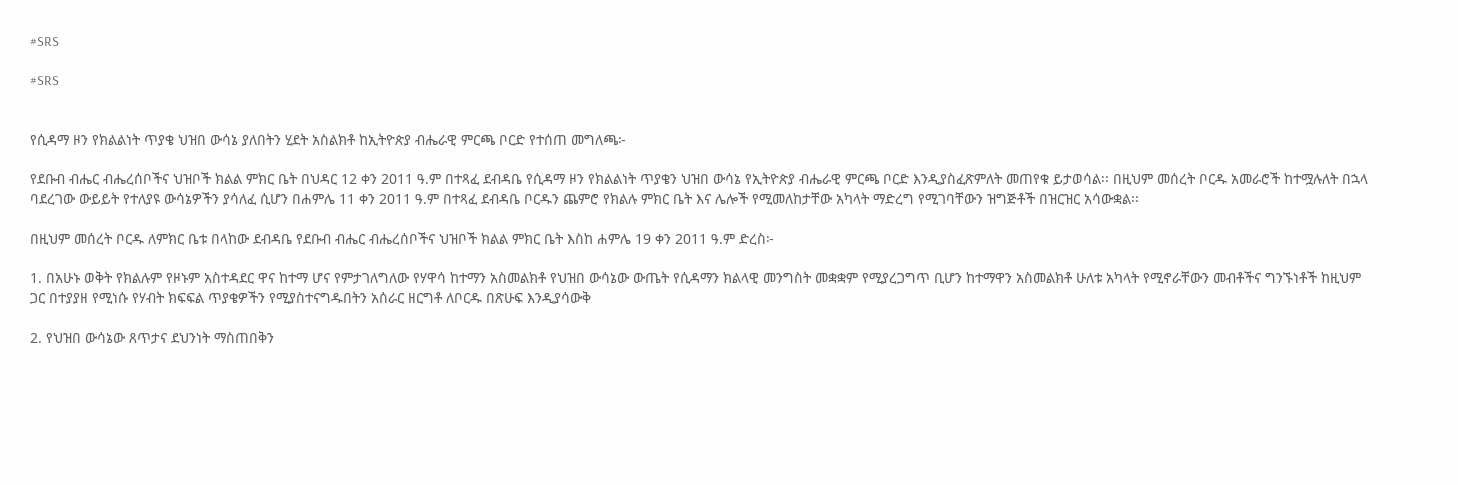#SRS

#SRS


የሲዳማ ዞን የክልልነት ጥያቄ ህዝበ ውሳኔ ያለበትን ሂደት አስልክቶ ከኢትዮጵያ ብሔራዊ ምርጫ ቦርድ የተሰጠ መግለጫ፦

የደቡብ ብሔር ብሔረሰቦችና ህዝቦች ክልል ምክር ቤት በህዳር 12 ቀን 2011 ዓ.ም በተጻፈ ደብዳቤ የሲዳማ ዞን የክልልነት ጥያቄን ህዝበ ውሳኔ የኢትዮጵያ ብሔራዊ ምርጫ ቦርድ እንዲያስፈጽምለት መጠየቁ ይታወሳል፡፡ በዚህም መሰረት ቦርዱ አመራሮች ከተሟሉለት በኋላ ባደረገው ውይይት የተለያዩ ውሳኔዎችን ያሳለፈ ሲሆን በሐምሌ 11 ቀን 2011 ዓ.ም በተጻፈ ደብዳቤ ቦርዱን ጨምሮ የክልሉ ምክር ቤት እና ሌሎች የሚመለከታቸው አካላት ማድረግ የሚገባቸውን ዝግጅቶች በዝርዝር አሳውቋል፡፡

በዚህም መሰረት ቦርዱ ለምክር ቤቱ በላከው ደብዳቤ የደቡብ ብሔር ብሔረሰቦችና ህዝቦች ክልል ምክር ቤት እስከ ሐምሌ 19 ቀን 2011 ዓ.ም ድረስ፦

1. በአሁኑ ወቅት የክልሉም የዞኑም አስተዳደር ዋና ከተማ ሆና የምታገለግለው የሃዋሳ ከተማን አስመልክቶ የህዝበ ውሳኔው ውጤት የሲዳማን ክልላዊ መንግስት መቋቋም የሚያረጋግጥ ቢሆን ከተማዋን አስመልክቶ ሁለቱ አካላት የሚኖራቸውን መብቶችና ግንኙነቶች ከዚህም ጋር በተያያዘ የሚነሱ የሃብት ክፍፍል ጥያቄዎችን የሚያስተናግዱበትን አሰራር ዘርግቶ ለቦርዱ በጽሁፍ እንዲያሳውቅ

2. የህዝበ ውሳኔው ጸጥታና ደህንነት ማስጠበቅን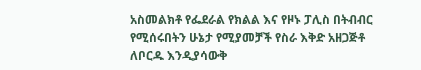አስመልክቶ የፌደራል የክልል እና የዞኑ ፓሊስ በትብብር የሚሰሩበትን ሁኔታ የሚያመቻች የስራ እቅድ አዘጋጅቶ ለቦርዱ እንዲያሳውቅ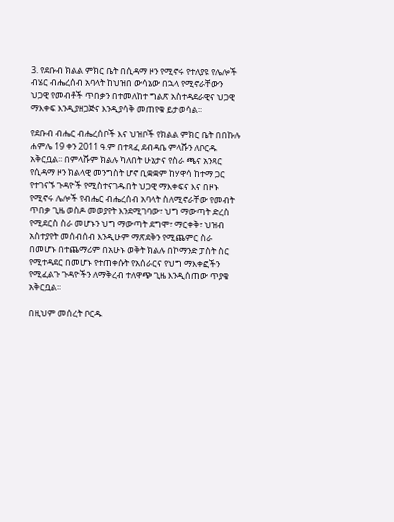3. የደቡብ ክልል ምክር ቤት በሲዳማ ዞን የሚኖሩ የተለያዩ የሌሎች ብሄር ብሔረሰብ አባላት ከህዝበ ውሳኔው በኋላ የሚኖራቸውን ህጋዊ የመብቶች ጥበቃን በተመለከተ ግልጽ አስተዳደራዊና ህጋዊ ማእቀፍ እንዲያዘጋጅና እንዲያሳቅ መጠየቁ ይታወሳል፡፡

የደቡብ ብሔር ብሔረሰቦች እና ህዝቦች የክልል ምክር ቤት በበኩሉ ሐምሌ 19 ቀን 2011 ዓ.ም በተጻፈ ደብዳቤ ምላሹን ለቦርዱ አቅርቧል፡፡ በምላሹም ክልሉ ካለበት ሁኔታና የስራ ጫና አንጻር የሲዳማ ዞን ክልላዊ መንግስት ሆኖ ቢቋቋም ከሃዋሳ ከተማ ጋር የተገናኙ ጉዳዮች የሚስተናገዱበት ህጋዊ ማእቀፍና እና በዞኑ የሚኖሩ ሌሎች የብሔር ብሔረሰብ አባላት ስለሚኖራቸው የመብት ጥበቃ ጊዜ ወስዶ መወያየት እንደሚገባው፣ ህግ ማውጣት ድረስ የሚደርስ ስራ መሆኑን ህግ ማውጣት ደግሞ፣ ማርቀቅ፣ ህዝብ አስተያየት መሰብሰብ እንዲሁም ማጽደቅን የሚጨምር ስራ በመሆኑ በተጨማሪም በአሁኑ ወቅት ክልሉ በኮማንድ ፓስት ስር የሚተዳደር በመሆኑ የተጠቀሱት የአሰራርና የህግ ማእቀፎችን የሚፈልጉ ጉዳዮችን ለማቅረብ ተለዋጭ ጊዜ እንዲሰጠው ጥያቄ አቅርቧል፡፡

በዚህም መሰረት ቦርዱ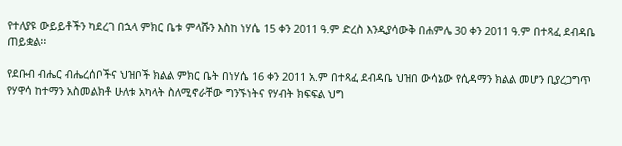የተለያዩ ውይይቶችን ካደረገ በኋላ ምክር ቤቱ ምላሹን እስከ ነሃሴ 15 ቀን 2011 ዓ.ም ድረስ እንዲያሳውቅ በሐምሌ 30 ቀን 2011 ዓ.ም በተጻፈ ደብዳቤ ጠይቋል፡፡

የደቡብ ብሔር ብሔረሰቦችና ህዝቦች ክልል ምክር ቤት በነሃሴ 16 ቀን 2011 አ.ም በተጻፈ ደብዳቤ ህዝበ ውሳኔው የሲዳማን ክልል መሆን ቢያረጋግጥ የሃዋሳ ከተማን አስመልክቶ ሁለቱ አካላት ስለሚኖራቸው ግንኙነትና የሃብት ክፍፍል ህግ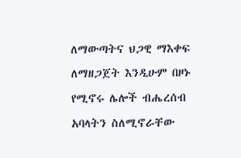ለማውጣትና ህጋዊ ማእቀፍ ለማዘጋጀት እንዲሁም በዞኑ የሚኖሩ ሌሎች ብሔረሰብ አባላትን ስለሚኖራቸው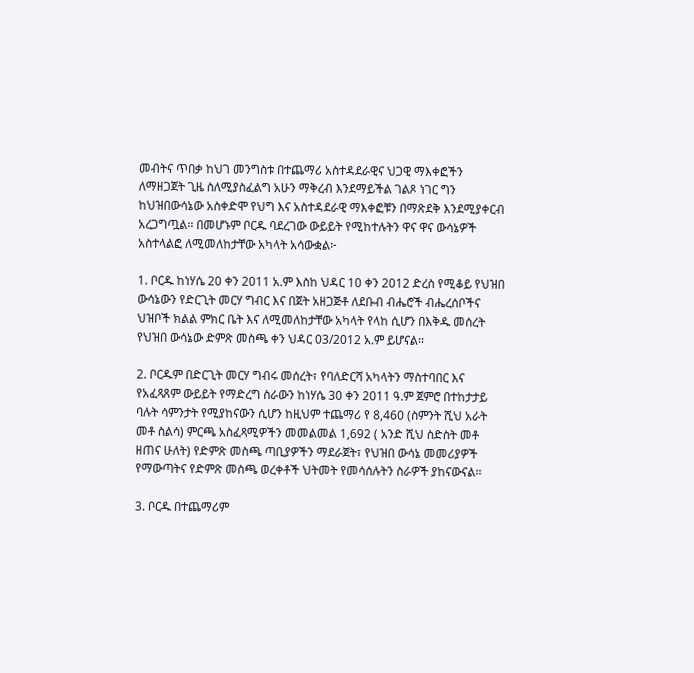መብትና ጥበቃ ከህገ መንግስቱ በተጨማሪ አስተዳደራዊና ህጋዊ ማእቀፎችን ለማዘጋጀት ጊዜ ስለሚያስፈልግ አሁን ማቅረብ እንደማይችል ገልጾ ነገር ግን ከህዝበውሳኔው አስቀድሞ የህግ እና አስተዳደራዊ ማእቀፎቹን በማጽደቅ እንደሚያቀርብ አረጋግጧል፡፡ በመሆኑም ቦርዱ ባደረገው ውይይት የሚከተሉትን ዋና ዋና ውሳኔዎች አስተላልፎ ለሚመለከታቸው አካላት አሳውቋል፦

1. ቦርዱ ከነሃሴ 20 ቀን 2011 አ.ም እስከ ህዳር 10 ቀን 2012 ድረስ የሚቆይ የህዝበ ውሳኔውን የድርጊት መርሃ ግብር እና በጀት አዘጋጅቶ ለደቡብ ብሔሮች ብሔረሰቦችና ህዝቦች ክልል ምክር ቤት እና ለሚመለከታቸው አካላት የላከ ሲሆን በእቅዱ መሰረት የህዝበ ውሳኔው ድምጽ መስጫ ቀን ህዳር 03/2012 አ.ም ይሆናል፡፡

2. ቦርዱም በድርጊት መርሃ ግብሩ መሰረት፣ የባለድርሻ አካላትን ማስተባበር እና የአፈጻጸም ውይይት የማድረግ ስራውን ከነሃሴ 30 ቀን 2011 ዓ.ም ጀምሮ በተከታታይ ባሉት ሳምንታት የሚያከናውን ሲሆን ከዚህም ተጨማሪ የ 8,460 (ስምንት ሺህ አራት መቶ ስልሳ) ምርጫ አስፈጻሚዎችን መመልመል 1,692 ( አንድ ሺህ ስድስት መቶ ዘጠና ሁለት) የድምጽ መስጫ ጣቢያዎችን ማደራጀት፣ የህዝበ ውሳኔ መመሪያዎች የማውጣትና የድምጽ መስጫ ወረቀቶች ህትመት የመሳሰሉትን ስራዎች ያከናውናል፡፡

3. ቦርዱ በተጨማሪም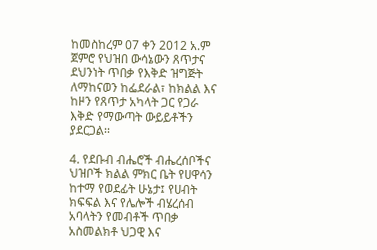ከመስከረም 07 ቀን 2012 አ.ም ጀምሮ የህዝበ ውሳኔውን ጸጥታና ደህንነት ጥበቃ የእቅድ ዝግጅት ለማከናወን ከፌደራል፣ ከክልል እና ከዞን የጸጥታ አካላት ጋር የጋራ እቅድ የማውጣት ውይይቶችን ያደርጋል፡፡

4. የደቡብ ብሔሮች ብሔረሰቦችና ህዝቦች ክልል ምክር ቤት የሀዋሳን ከተማ የወደፊት ሁኔታ፤ የሀብት ክፍፍል እና የሌሎች ብሄረሰብ አባላትን የመብቶች ጥበቃ አስመልክቶ ህጋዊ እና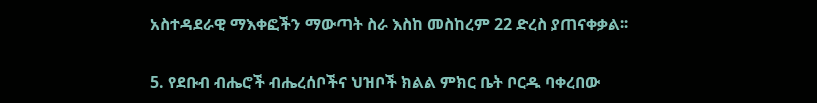አስተዳደራዊ ማእቀፎችን ማውጣት ስራ እስከ መስከረም 22 ድረስ ያጠናቀቃል፡፡

5. የደቡብ ብሔሮች ብሔረሰቦችና ህዝቦች ክልል ምክር ቤት ቦርዱ ባቀረበው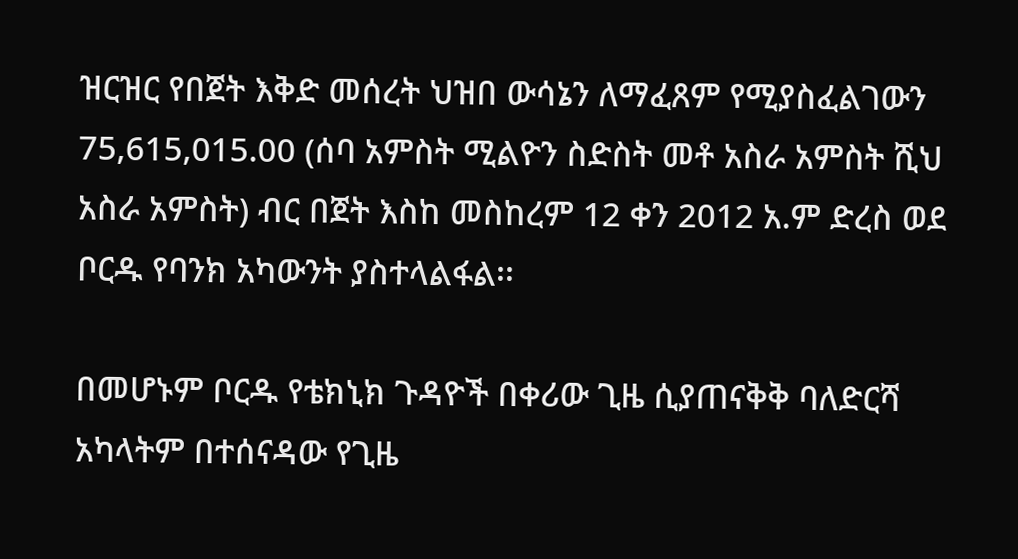ዝርዝር የበጀት እቅድ መሰረት ህዝበ ውሳኔን ለማፈጸም የሚያስፈልገውን 75,615,015.00 (ሰባ አምስት ሚልዮን ስድስት መቶ አስራ አምስት ሺህ አስራ አምስት) ብር በጀት እስከ መስከረም 12 ቀን 2012 አ.ም ድረስ ወደ ቦርዱ የባንክ አካውንት ያስተላልፋል፡፡

በመሆኑም ቦርዱ የቴክኒክ ጉዳዮች በቀሪው ጊዜ ሲያጠናቅቅ ባለድርሻ አካላትም በተሰናዳው የጊዜ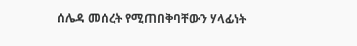ሰሌዳ መሰረት የሚጠበቅባቸውን ሃላፊነት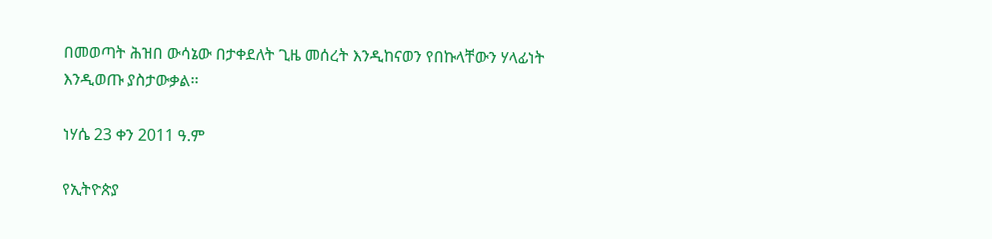በመወጣት ሕዝበ ውሳኔው በታቀደለት ጊዜ መሰረት እንዲከናወን የበኩላቸውን ሃላፊነት እንዲወጡ ያስታውቃል፡፡

ነሃሴ 23 ቀን 2011 ዓ.ም

የኢትዮጵያ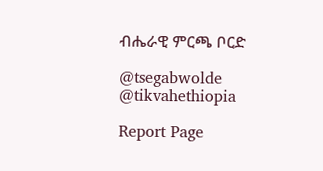ብሔራዊ ምርጫ ቦርድ

@tsegabwolde @tikvahethiopia

Report Page